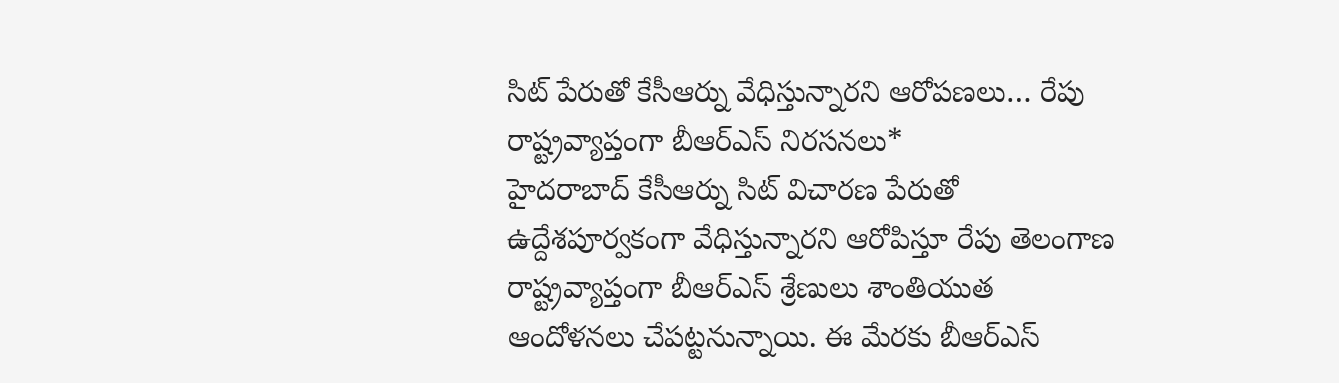సిట్ పేరుతో కేసీఆర్ను వేధిస్తున్నారని ఆరోపణలు… రేపు రాష్ట్రవ్యాప్తంగా బీఆర్ఎస్ నిరసనలు*
హైదరాబాద్ కేసీఆర్ను సిట్ విచారణ పేరుతో ఉద్దేశపూర్వకంగా వేధిస్తున్నారని ఆరోపిస్తూ రేపు తెలంగాణ రాష్ట్రవ్యాప్తంగా బీఆర్ఎస్ శ్రేణులు శాంతియుత ఆందోళనలు చేపట్టనున్నాయి. ఈ మేరకు బీఆర్ఎస్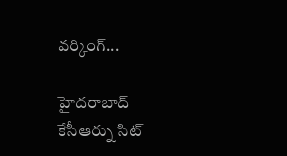వర్కింగ్...

హైదరాబాద్
కేసీఆర్ను సిట్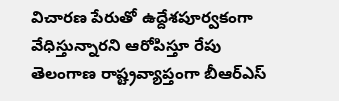విచారణ పేరుతో ఉద్దేశపూర్వకంగా వేధిస్తున్నారని ఆరోపిస్తూ రేపు తెలంగాణ రాష్ట్రవ్యాప్తంగా బీఆర్ఎస్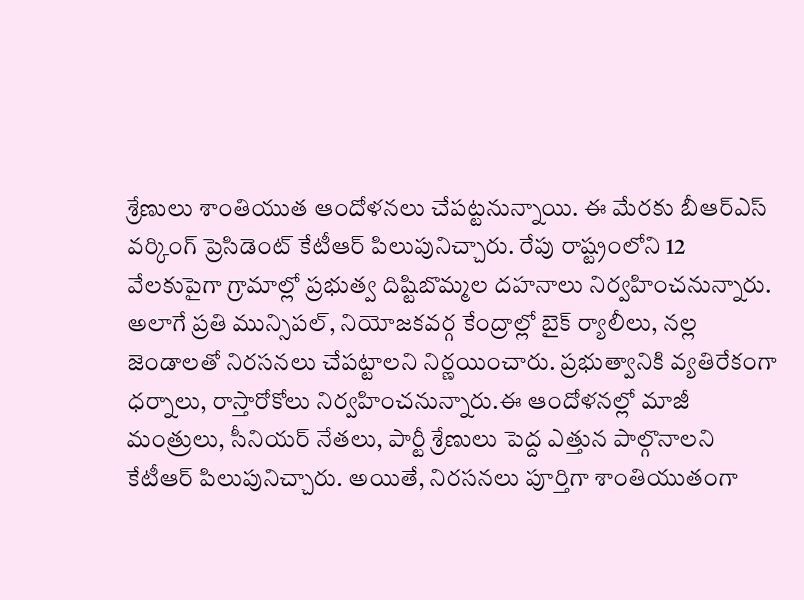శ్రేణులు శాంతియుత ఆందోళనలు చేపట్టనున్నాయి. ఈ మేరకు బీఆర్ఎస్ వర్కింగ్ ప్రెసిడెంట్ కేటీఆర్ పిలుపునిచ్చారు. రేపు రాష్ట్రంలోని 12 వేలకుపైగా గ్రామాల్లో ప్రభుత్వ దిష్టిబొమ్మల దహనాలు నిర్వహించనున్నారు. అలాగే ప్రతి మున్సిపల్, నియోజకవర్గ కేంద్రాల్లో బైక్ ర్యాలీలు, నల్ల జెండాలతో నిరసనలు చేపట్టాలని నిర్ణయించారు. ప్రభుత్వానికి వ్యతిరేకంగా ధర్నాలు, రాస్తారోకోలు నిర్వహించనున్నారు.ఈ ఆందోళనల్లో మాజీ మంత్రులు, సీనియర్ నేతలు, పార్టీ శ్రేణులు పెద్ద ఎత్తున పాల్గొనాలని కేటీఆర్ పిలుపునిచ్చారు. అయితే, నిరసనలు పూర్తిగా శాంతియుతంగా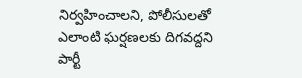నిర్వహించాలని, పోలీసులతో ఎలాంటి ఘర్షణలకు దిగవద్దని పార్టీ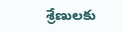శ్రేణులకు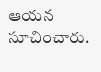ఆయన సూచించారు.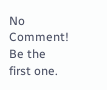No Comment! Be the first one.